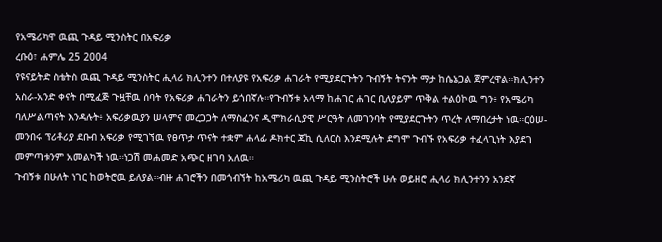የአሜሪካዋ ዉጪ ጉዳይ ሚንስትር በአፍሪቃ
ረቡዕ፣ ሐምሌ 25 2004
የዩናይትድ ስቴትስ ዉጪ ጉዳይ ሚንስትር ሒላሪ ክሊንተን በተለያዩ የአፍሪቃ ሐገራት የሚያደርጉትን ጉብኝት ትናንት ማታ ከሴኔጋል ጀምረዋል።ክሊንተን አስራ-አንድ ቀናት በሚፈጅ ጉዟቸዉ ሰባት የአፍሪቃ ሐገራትን ይጎበኛሉ።የጉብኝቱ አላማ ከሐገር ሐገር ቢለያይም ጥቅል ተልዕኮዉ ግን፥ የአሜሪካ ባለሥልጣናት እንዳሉት፥ አፍሪቃዉያን ሠላምና መረጋጋት ለማስፈንና ዲሞክራሲያዊ ሥርዓት ለመገንባት የሚያደርጉትን ጥረት ለማበረታት ነዉ።ርዕሠ-መንበሩ ፕሪቶሪያ ደቡብ አፍሪቃ የሚገኘዉ የፀጥታ ጥናት ተቋም ሐላፊ ዶክተር ጃኪ ሲለርስ እንደሚሉት ደግሞ ጉብኙ የአፍሪቃ ተፈላጊነት እያደገ መምጣቱንም አመልካች ነዉ።ነጋሽ መሐመድ አጭር ዘገባ አለዉ።
ጉብኝቱ በሁለት ነገር ከወትሮዉ ይለያል።ብዙ ሐገሮችን በመጎብኘት ከአሜሪካ ዉጪ ጉዳይ ሚንስትሮች ሁሉ ወይዘሮ ሒላሪ ክሊንተንን አንደኛ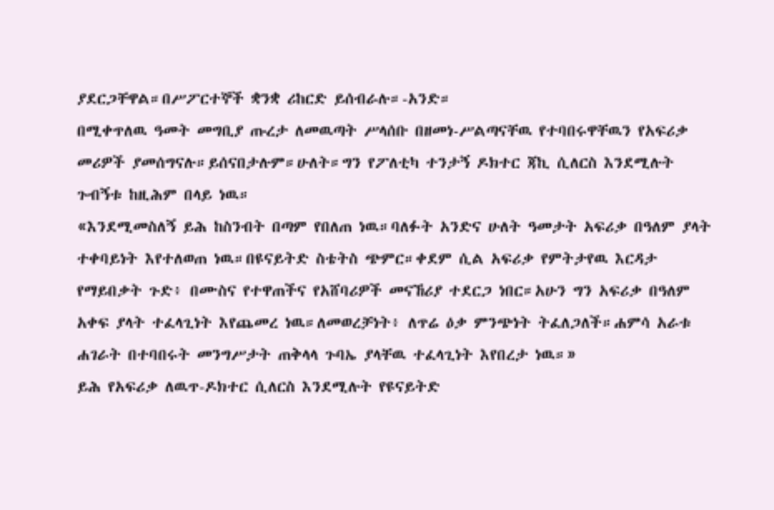ያደርጋቸዋል።በሥፖርተኞች ቋንቋ ሪከርድ ይሰብራሉ።-አንድ።
በሚቀጥለዉ ዓመት መግቢያ ጡረታ ለመዉጣት ሥላሰቡ በዘመነ-ሥልጣናቸዉ የተባበሩዋቸዉን የአፍሪቃ መሪዎች ያመሰግናሉ።ይሰናበታሉም።ሁለት።ግን የፖለቲካ ተንታኝ ዶክተር ጃኪ ሲለርስ እንደሚሉት ጉብኝቱ ከዚሕም በላይ ነዉ።
«እንደሚመስለኝ ይሕ ከስንብት በጣም የበለጠ ነዉ።ባለፉት አንድና ሁለት ዓመታት አፍሪቃ በዓለም ያላት ተቀባይነት እየተለወጠ ነዉ።በዩናይትድ ስቴትስ ጭምር።ቀደም ሲል አፍሪቃ የምትታየዉ እርዳታ የማይበቃት ጉድ፥ በሙስና የተዋጠችና የአሸባሪዎች መናኸሪያ ተደርጋ ነበር።አሁን ግን አፍሪቃ በዓለም አቀፍ ያላት ተፈላጊነት እየጨመረ ነዉ።ለመወረቻነት፥ ለጥሬ ዕቃ ምንጭነት ትፈለጋለች።ሐምሳ አራቱ ሐገራት በተባበሩት መንግሥታት ጠቅላላ ጉባኤ ያላቸዉ ተፈላጊነት እየበረታ ነዉ።»
ይሕ የአፍሪቃ ለዉጥ-ዶክተር ሲለርስ እንደሚሉት የዩናይትድ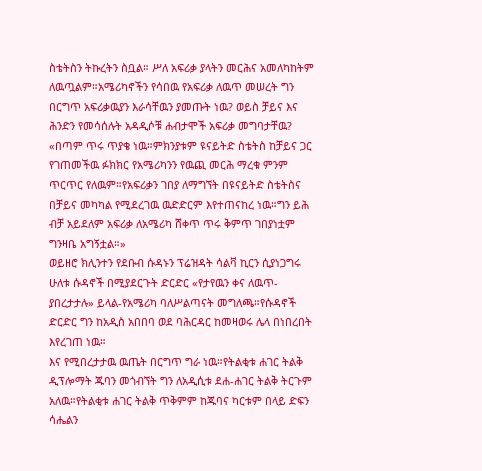ስቴትስን ትኩረትን ስቧል። ሥለ አፍሪቃ ያላትን መርሕና አመለካከትም ለዉጧልም።አሜሪካኖችን የሳበዉ የአፍሪቃ ለዉጥ መሠረት ግን በርግጥ አፍሪቃዉያን እራሳቸዉን ያመጡት ነዉ? ወይስ ቻይና እና ሕንድን የመሳሰሉት አዳዲሶቹ ሐብታሞች አፍሪቃ መግባታቸዉ?
«በጣም ጥሩ ጥያቄ ነዉ።ምክንያቱም ዩናይትድ ስቴትስ ከቻይና ጋር የገጠመችዉ ፉክክር የአሜሪካንን የዉጪ መርሕ ማረቁ ምንም ጥርጥር የለዉም።የአፍሪቃን ገበያ ለማግኘት በዩናይትድ ስቴትስና በቻይና መካካል የሚደረገዉ ዉድድርም እየተጠናከረ ነዉ።ግን ይሕ ብቻ አይደለም አፍሪቃ ለአሜሪካ ሸቀጥ ጥሩ ቅምጥ ገበያነቷም ግንዛቤ አግኝቷል።»
ወይዘሮ ክሊንተን የደቡብ ሱዳኑን ፕሬዝዳት ሳልቫ ኪርን ሲያነጋግሩ ሁለቱ ሱዳኖች በሚያደርጉት ድርድር «የታየዉን ቀና ለዉጥ-ያበረታታሉ» ይላል-የአሜሪካ ባለሥልጣናት መግለጫ።የሱዳኖች ድርድር ግን ከአዲስ አበበባ ወደ ባሕርዳር ከመዛወሩ ሌላ በነበረበት እየረገጠ ነዉ።
እና የሚበረታታዉ ዉጤት በርግጥ ግራ ነዉ።የትልቂቱ ሐገር ትልቅ ዲፕሎማት ጁባን መጎብኘት ግን ለአዲሲቱ ደሐ-ሐገር ትልቅ ትርጉም አለዉ።የትልቂቱ ሐገር ትልቅ ጥቅምም ከጁባና ካርቱም በላይ ድፍን ሳሔልን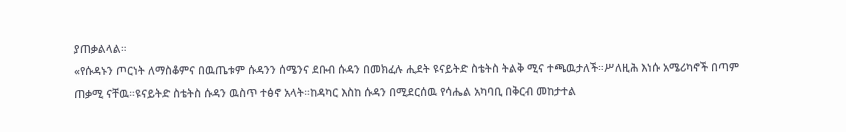ያጠቃልላል።
«የሱዳኑን ጦርነት ለማስቆምና በዉጤቱም ሱዳንን ሰሜንና ደቡብ ሱዳን በመክፈሉ ሒደት ዩናይትድ ስቴትስ ትልቅ ሚና ተጫዉታለች።ሥለዚሕ እነሱ አሜሪካኖች በጣም ጠቃሚ ናቸዉ።ዩናይትድ ስቴትስ ሱዳን ዉስጥ ተፅኖ አላት።ከዳካር እስከ ሱዳን በሚደርሰዉ የሳሔል አካባቢ በቅርብ መከታተል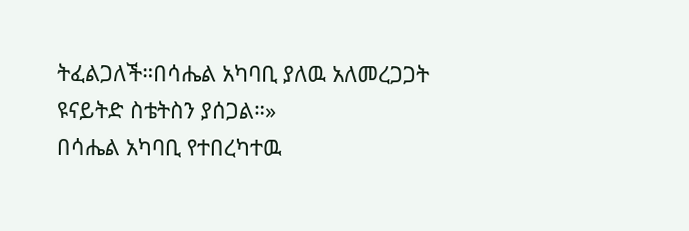ትፈልጋለች።በሳሔል አካባቢ ያለዉ አለመረጋጋት ዩናይትድ ስቴትስን ያሰጋል።»
በሳሔል አካባቢ የተበረካተዉ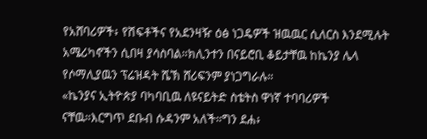የአሸባሪዎች፥ የሽፍቶችና የአደንዛዥ ዕፅ ነጋዴዎች ዝዉዉር ሲለርስ እንደሚሉት አሜሪካኖችን ሲበዛ ያሳስባል።ክሊንተን በናይሮቢ ቆይታቸዉ ከኬንያ ሌላ የሶማሊያዉን ፕሬዝዳት ሼኽ ሸሪፍንም ያነጋግራሉ።
«ኬንያና ኢትዮጵያ ባካባቢዉ ለዩናይትድ ስቴትስ ዋነኛ ተባባሪዎች ናቸዉ።እርግጥ ደቡብ ሱዳንም አለች።ግን ደሐ፥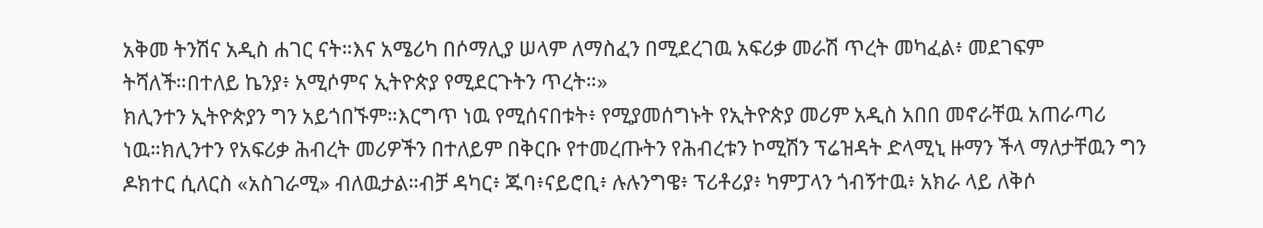አቅመ ትንሽና አዲስ ሐገር ናት።እና አሜሪካ በሶማሊያ ሠላም ለማስፈን በሚደረገዉ አፍሪቃ መራሽ ጥረት መካፈል፥ መደገፍም ትሻለች።በተለይ ኬንያ፥ አሚሶምና ኢትዮጵያ የሚደርጉትን ጥረት።»
ክሊንተን ኢትዮጵያን ግን አይጎበኙም።እርግጥ ነዉ የሚሰናበቱት፥ የሚያመሰግኑት የኢትዮጵያ መሪም አዲስ አበበ መኖራቸዉ አጠራጣሪ ነዉ።ክሊንተን የአፍሪቃ ሕብረት መሪዎችን በተለይም በቅርቡ የተመረጡትን የሕብረቱን ኮሚሽን ፕሬዝዳት ድላሚኒ ዙማን ችላ ማለታቸዉን ግን ዶክተር ሲለርስ «አስገራሚ» ብለዉታል።ብቻ ዳካር፥ ጁባ፥ናይሮቢ፥ ሉሉንግዌ፥ ፕሪቶሪያ፥ ካምፓላን ጎብኝተዉ፥ አክራ ላይ ለቅሶ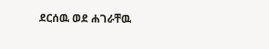ደርሰዉ ወደ ሐገራቸዉ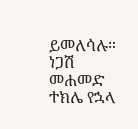ይመለሳሉ።
ነጋሽ መሐመድ
ተክሌ የኋላ